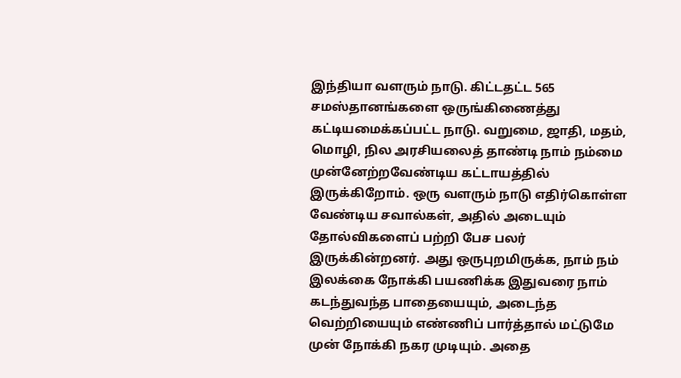இந்தியா வளரும் நாடு. கிட்டதட்ட 565 சமஸ்தானங்களை ஒருங்கிணைத்து கட்டியமைக்கப்பட்ட நாடு. வறுமை, ஜாதி, மதம், மொழி, நில அரசியலைத் தாண்டி நாம் நம்மை முன்னேற்றவேண்டிய கட்டாயத்தில் இருக்கிறோம். ஒரு வளரும் நாடு எதிர்கொள்ள வேண்டிய சவால்கள், அதில் அடையும் தோல்விகளைப் பற்றி பேச பலர் இருக்கின்றனர். அது ஒருபுறமிருக்க, நாம் நம் இலக்கை நோக்கி பயணிக்க இதுவரை நாம் கடந்துவந்த பாதையையும், அடைந்த வெற்றியையும் எண்ணிப் பார்த்தால் மட்டுமே முன் நோக்கி நகர முடியும். அதை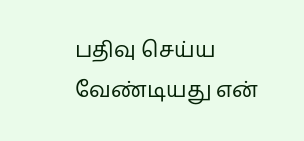பதிவு செய்ய வேண்டியது என்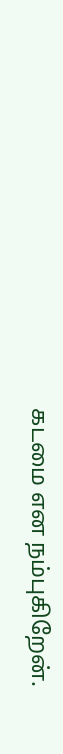கடமை என நம்புகிறேன்.